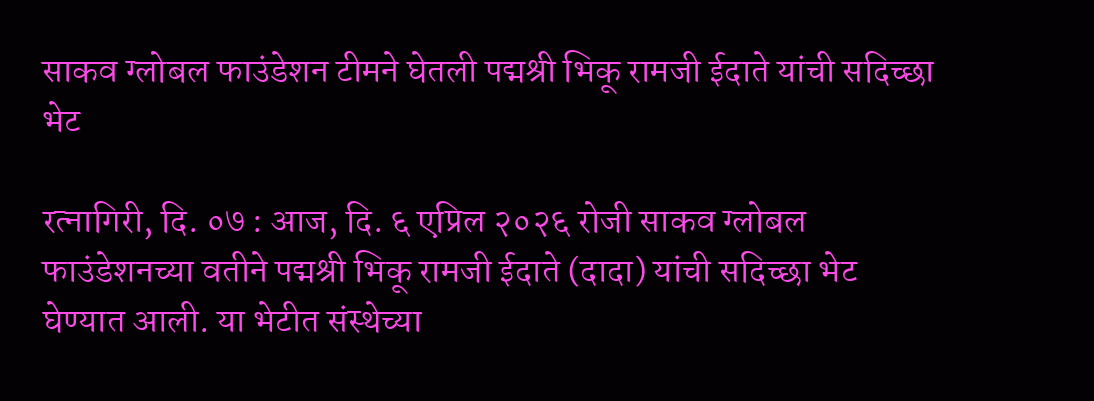साकव ग्लोबल फाउंडेशन टीमने घेतली पद्मश्री भिकू रामजी ईदाते यांची सदिच्छा भेट

रत्नागिरी, दि. ०७ : आज, दि. ६ एप्रिल २०२६ रोजी साकव ग्लोबल फाउंडेशनच्या वतीने पद्मश्री भिकू रामजी ईदाते (दादा) यांची सदिच्छा भेट घेण्यात आली. या भेटीत संस्थेच्या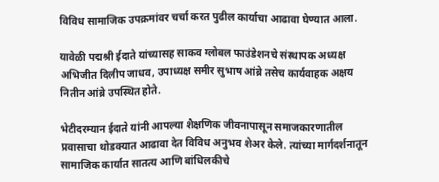विविध सामाजिक उपक्रमांवर चर्चा करत पुढील कार्याचा आढावा घेण्यात आला.

यावेळी पद्मश्री ईदाते यांच्यासह साकव ग्लोबल फाउंडेशनचे संस्थापक अध्यक्ष अभिजीत दिलीप जाधव, उपाध्यक्ष समीर सुभाष आंब्रे तसेच कार्यवाहक अक्षय नितीन आंब्रे उपस्थित होते.

भेटीदरम्यान ईदाते यांनी आपल्या शैक्षणिक जीवनापासून समाजकारणातील प्रवासाचा थोडक्यात आढावा देत विविध अनुभव शेअर केले. त्यांच्या मार्गदर्शनातून सामाजिक कार्यात सातत्य आणि बांधिलकीचे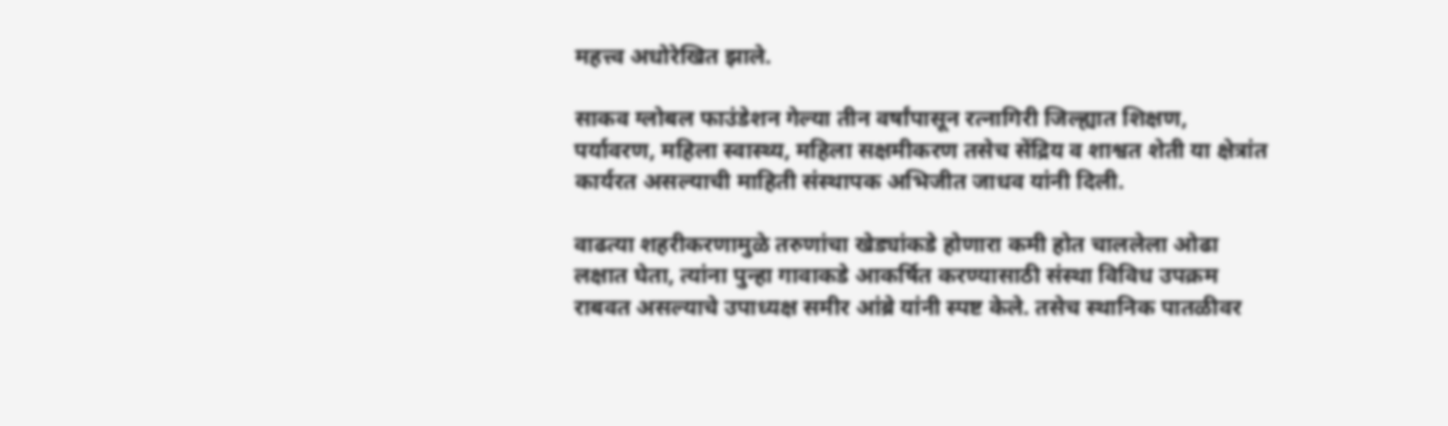महत्त्व अधोरेखित झाले.

साकव ग्लोबल फाउंडेशन गेल्या तीन वर्षांपासून रत्नागिरी जिल्ह्यात शिक्षण, पर्यावरण, महिला स्वास्थ्य, महिला सक्षमीकरण तसेच सेंद्रिय व शाश्वत शेती या क्षेत्रांत कार्यरत असल्याची माहिती संस्थापक अभिजीत जाधव यांनी दिली.

वाढत्या शहरीकरणामुळे तरुणांचा खेड्यांकडे होणारा कमी होत चाललेला ओढा लक्षात घेता, त्यांना पुन्हा गावाकडे आकर्षित करण्यासाठी संस्था विविध उपक्रम राबवत असल्याचे उपाध्यक्ष समीर आंब्रे यांनी स्पष्ट केले. तसेच स्थानिक पातळीवर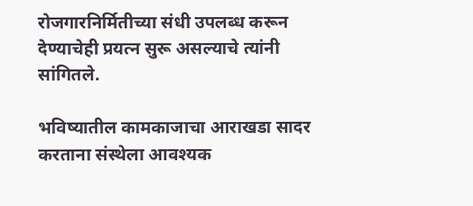रोजगारनिर्मितीच्या संधी उपलब्ध करून देण्याचेही प्रयत्न सुरू असल्याचे त्यांनी सांगितले.

भविष्यातील कामकाजाचा आराखडा सादर करताना संस्थेला आवश्यक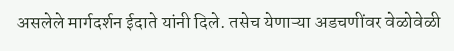असलेले मार्गदर्शन ईदाते यांनी दिले. तसेच येणाऱ्या अडचणींवर वेळोवेळी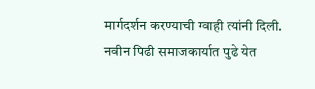मार्गदर्शन करण्याची ग्वाही त्यांनी दिली. नवीन पिढी समाजकार्यात पुढे येत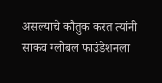असल्याचे कौतुक करत त्यांनी साकव ग्लोबल फाउंडेशनला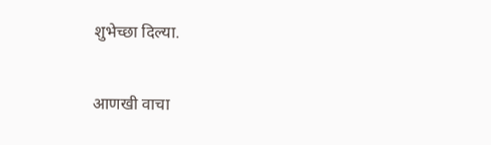शुभेच्छा दिल्या.

आणखी वाचा